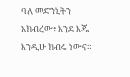ባለ መድኀኒትን አክብረው፥ እንደ እጁ እንዲሁ ክብሩ ነውና።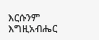እርሱንም እግዚአብሔር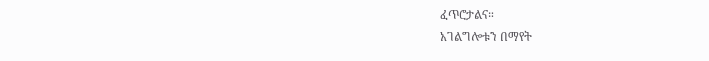ፈጥሮታልና።
አገልግሎቱን በማየት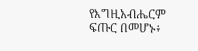የእግዚአብሔርም ፍጡር በመሆኑ፥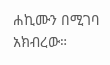ሐኪሙን በሚገባ አክብረው።